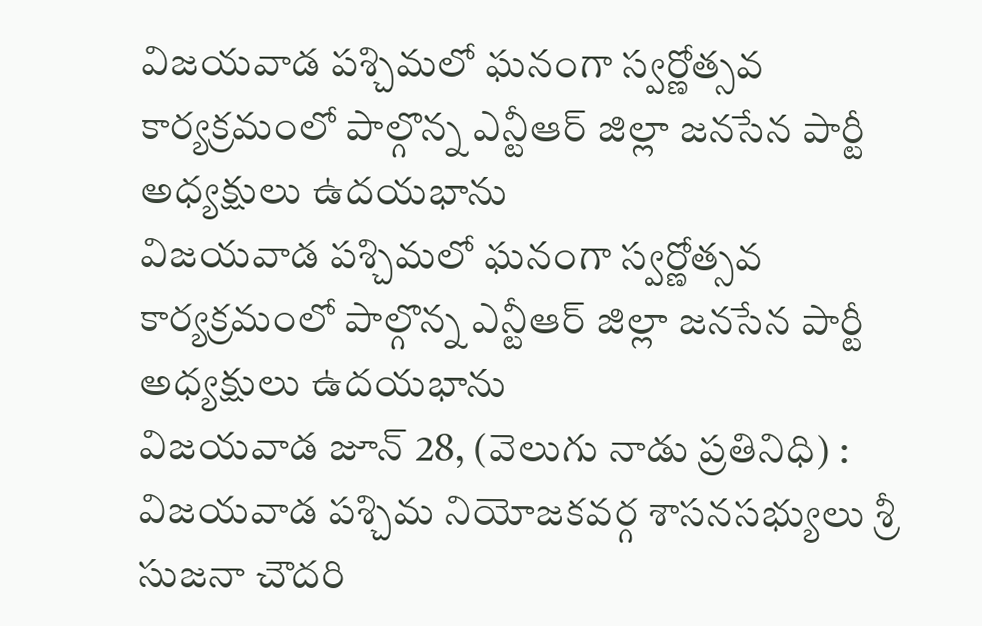విజయవాడ పశ్చిమలో ఘనంగా స్వర్ణోత్సవ కార్యక్రమంలో పాల్గొన్న ఎన్టీఆర్ జిల్లా జనసేన పార్టీ అధ్యక్షులు ఉదయభాను
విజయవాడ పశ్చిమలో ఘనంగా స్వర్ణోత్సవ కార్యక్రమంలో పాల్గొన్న ఎన్టీఆర్ జిల్లా జనసేన పార్టీ అధ్యక్షులు ఉదయభాను
విజయవాడ జూన్ 28, (వెలుగు నాడు ప్రతినిధి) : విజయవాడ పశ్చిమ నియోజకవర్గ శాసనసభ్యులు శ్రీ సుజనా చౌదరి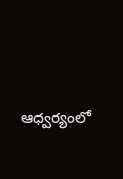ఆధ్వర్యంలో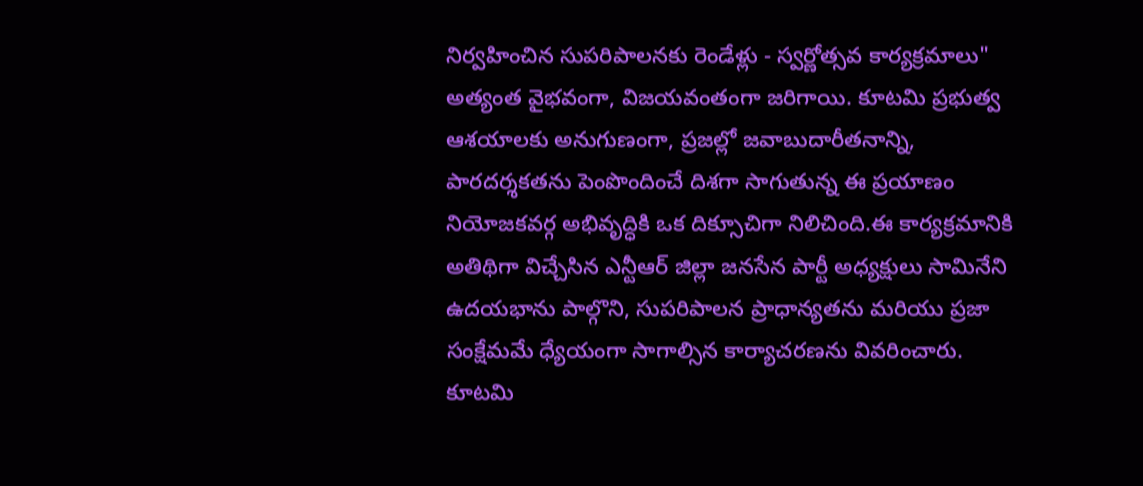నిర్వహించిన సుపరిపాలనకు రెండేళ్లు - స్వర్ణోత్సవ కార్యక్రమాలు" అత్యంత వైభవంగా, విజయవంతంగా జరిగాయి. కూటమి ప్రభుత్వ ఆశయాలకు అనుగుణంగా, ప్రజల్లో జవాబుదారీతనాన్ని, పారదర్శకతను పెంపొందించే దిశగా సాగుతున్న ఈ ప్రయాణం నియోజకవర్గ అభివృద్ధికి ఒక దిక్సూచిగా నిలిచింది.ఈ కార్యక్రమానికి అతిథిగా విచ్చేసిన ఎన్టీఆర్ జిల్లా జనసేన పార్టీ అధ్యక్షులు సామినేని ఉదయభాను పాల్గొని, సుపరిపాలన ప్రాధాన్యతను మరియు ప్రజా సంక్షేమమే ధ్యేయంగా సాగాల్సిన కార్యాచరణను వివరించారు. కూటమి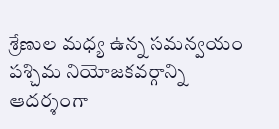శ్రేణుల మధ్య ఉన్న సమన్వయం పశ్చిమ నియోజకవర్గాన్ని ఆదర్శంగా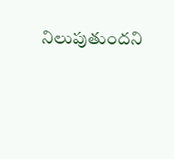నిలుపుతుందని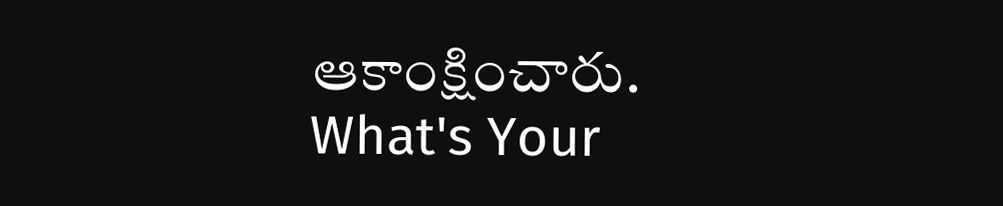ఆకాంక్షించారు.
What's Your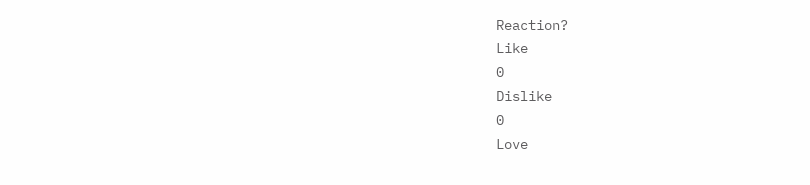Reaction?
Like
0
Dislike
0
Love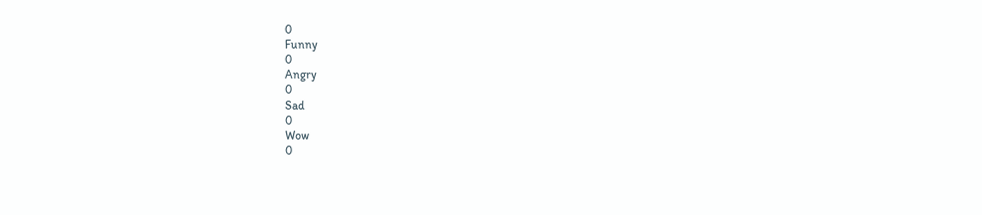0
Funny
0
Angry
0
Sad
0
Wow
0